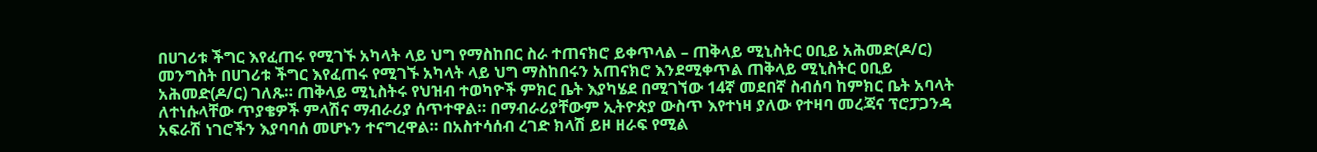በሀገሪቱ ችግር እየፈጠሩ የሚገኙ አካላት ላይ ህግ የማስከበር ስራ ተጠናክሮ ይቀጥላል – ጠቅላይ ሚኒስትር ዐቢይ አሕመድ(ዶ/ር)
መንግስት በሀገሪቱ ችግር እየፈጠሩ የሚገኙ አካላት ላይ ህግ ማስከበሩን አጠናክሮ እንደሚቀጥል ጠቅላይ ሚኒስትር ዐቢይ አሕመድ(ዶ/ር) ገለጹ። ጠቅላይ ሚኒስትሩ የህዝብ ተወካዮች ምክር ቤት እያካሄደ በሚገኘው 14ኛ መደበኛ ስብሰባ ከምክር ቤት አባላት ለተነሱላቸው ጥያቄዎች ምላሽና ማብራሪያ ሰጥተዋል። በማብራሪያቸውም ኢትዮጵያ ውስጥ እየተነዛ ያለው የተዛባ መረጃና ፕሮፓጋንዳ አፍራሽ ነገሮችን እያባባሰ መሆኑን ተናግረዋል። በአስተሳሰብ ረገድ ክላሽ ይዞ ዘራፍ የሚል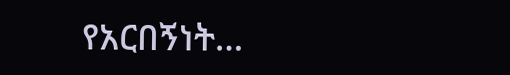የአርበኝነት…